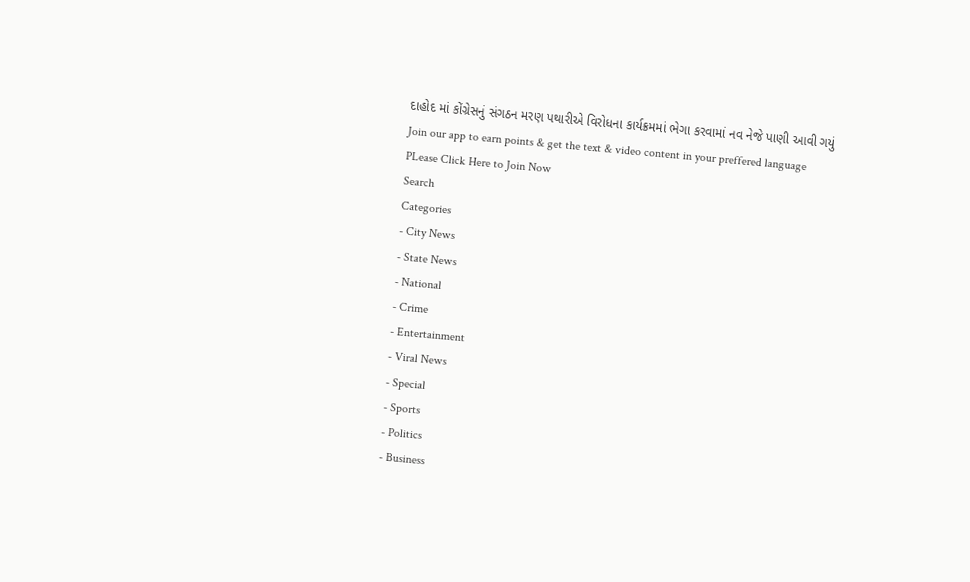દાહોદ માં કોંગ્રેસનું સંગઠન મરણ પથારીએ વિરોધના કાર્યક્રમમાં ભેગા કરવામાં નવ નેજે પાણી આવી ગયું
Join our app to earn points & get the text & video content in your preffered language
PLease Click Here to Join Now
Search
Categories
- City News
- State News
- National
- Crime
- Entertainment
- Viral News
- Special
- Sports
- Politics
- Business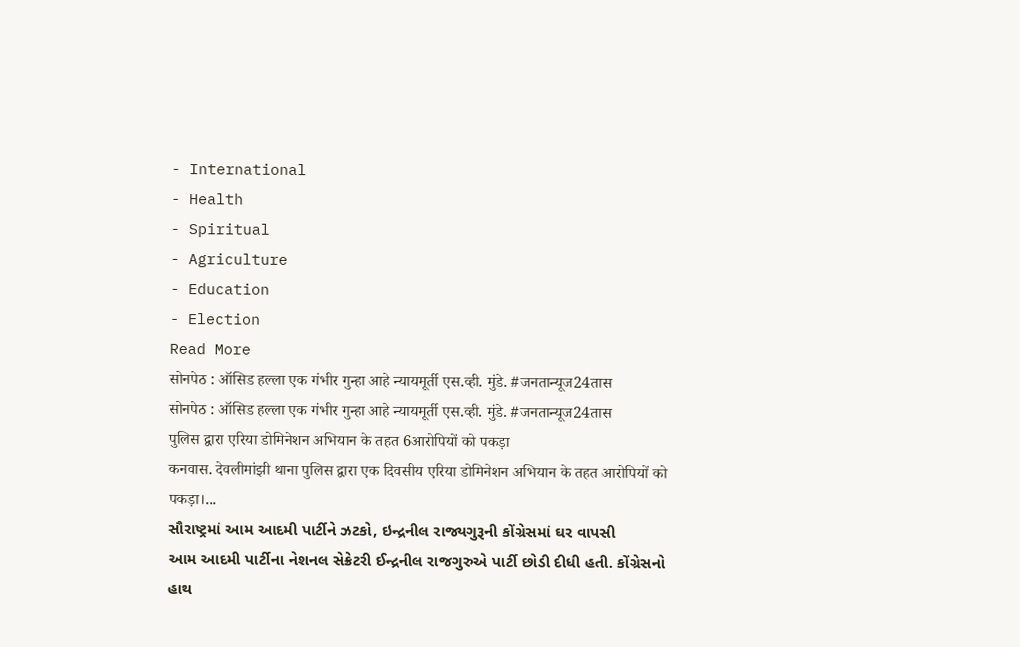- International
- Health
- Spiritual
- Agriculture
- Education
- Election
Read More
सोनपेठ : ऑसिड हल्ला एक गंभीर गुन्हा आहे न्यायमूर्ती एस.व्ही. मुंडे. #जनतान्यूज24तास
सोनपेठ : ऑसिड हल्ला एक गंभीर गुन्हा आहे न्यायमूर्ती एस.व्ही. मुंडे. #जनतान्यूज24तास
पुलिस द्वारा एरिया डोमिनेशन अभियान के तहत 6आरोपियों को पकड़ा
कनवास. देवलीमांझी थाना पुलिस द्वारा एक दिवसीय एरिया डोमिनेशन अभियान के तहत आरोपियों को पकड़ा।...
સૌરાષ્ટ્રમાં આમ આદમી પાર્ટીને ઝટકો, ઇન્દ્રનીલ રાજ્યગુરૂની કોંગ્રેસમાં ઘર વાપસી
આમ આદમી પાર્ટીના નેશનલ સેક્રેટરી ઈન્દ્રનીલ રાજગુરુએ પાર્ટી છોડી દીધી હતી. કોંગ્રેસનો હાથ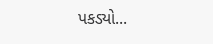પકડ્યો...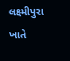લક્ષ્મીપુરા ખાતે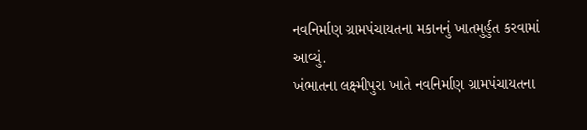નવનિર્માણ ગ્રામપંચાયતના મકાનનું ખાતમુર્હુત કરવામાં આવ્યું.
ખંભાતના લક્ષ્મીપુરા ખાતે નવનિર્માણ ગ્રામપંચાયતના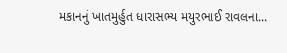મકાનનું ખાતમુર્હુત ધારાસભ્ય મયુરભાઈ રાવલના...